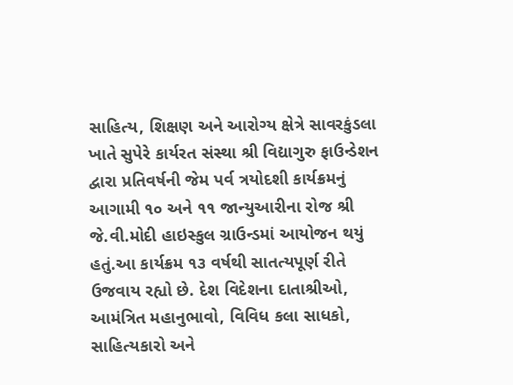સાહિત્ય, શિક્ષણ અને આરોગ્ય ક્ષેત્રે સાવરકુંડલા ખાતે સુપેરે કાર્યરત સંસ્થા શ્રી વિદ્યાગુરુ ફાઉન્ડેશન દ્વારા પ્રતિવર્ષની જેમ પર્વ ત્રયોદશી કાર્યક્રમનું આગામી ૧૦ અને ૧૧ જાન્યુઆરીના રોજ શ્રી જે.વી.મોદી હાઇસ્કુલ ગ્રાઉન્ડમાં આયોજન થયું હતું.આ કાર્યક્રમ ૧૩ વર્ષથી સાતત્યપૂર્ણ રીતે ઉજવાય રહ્યો છે. દેશ વિદેશના દાતાશ્રીઓ, આમંત્રિત મહાનુભાવો, વિવિધ કલા સાધકો, સાહિત્યકારો અને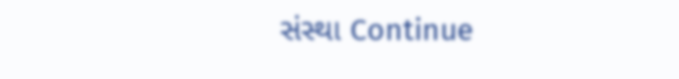સંસ્થા Continue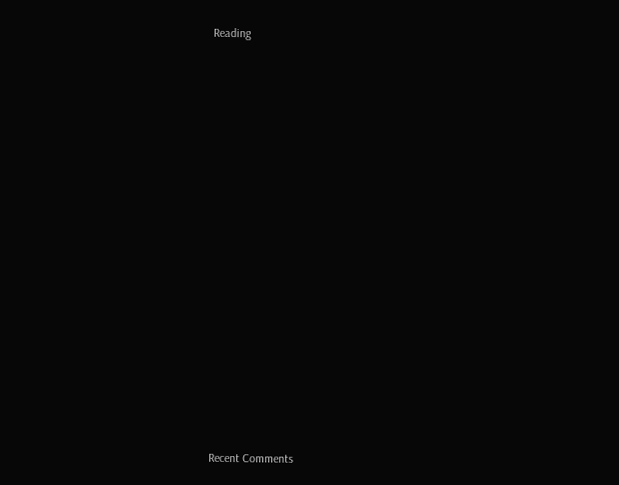Reading


















Recent Comments